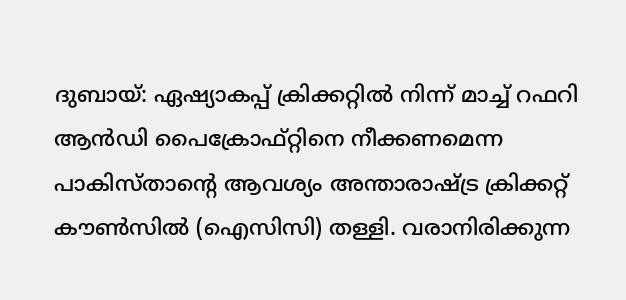ദുബായ്: ഏഷ്യാകപ്പ് ക്രിക്കറ്റിൽ നിന്ന് മാച്ച് റഫറി ആന്‍ഡി പൈക്രോഫ്റ്റിനെ നീക്കണമെന്ന പാകിസ്താന്റെ ആവശ്യം അന്താരാഷ്ട്ര ക്രിക്കറ്റ് കൗൺസിൽ (ഐസിസി) തള്ളി. വരാനിരിക്കുന്ന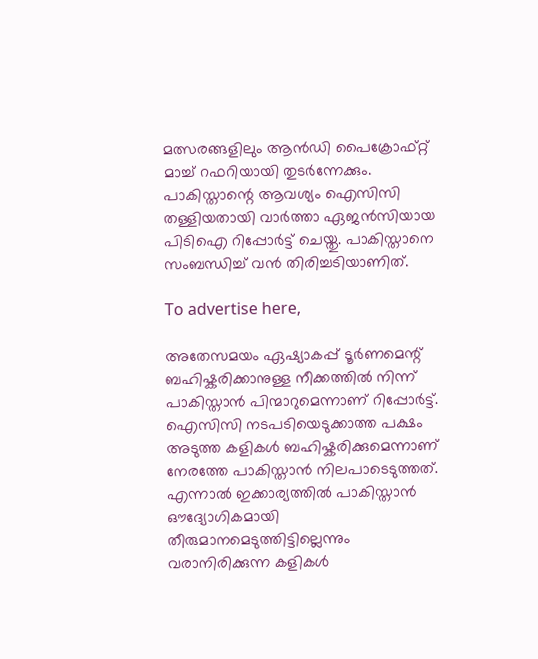മത്സരങ്ങളിലും ആന്‍ഡി പൈക്രോഫ്റ്റ് മാച്ച് റഫറിയായി തുടര്‍ന്നേക്കും. പാകിസ്താന്റെ ആവശ്യം ഐസിസി തള്ളിയതായി വാർത്താ ഏജൻസിയായ പിടിഐ റിപ്പോർട്ട് ചെയ്തു. പാകിസ്താനെ സംബന്ധിച്ച് വന്‍ തിരിച്ചടിയാണിത്.

To advertise here,

അതേസമയം ഏഷ്യാകപ്പ് ടൂർണമെന്റ് ബഹിഷ്കരിക്കാനുള്ള നീക്കത്തിൽ നിന്ന് പാകിസ്താൻ പിന്മാറുമെന്നാണ് റിപ്പോർട്ട്. ഐസിസി നടപടിയെടുക്കാത്ത പക്ഷം അടുത്ത കളികൾ ബഹിഷ്കരിക്കുമെന്നാണ് നേരത്തേ പാകിസ്താൻ നിലപാടെടുത്തത്. എന്നാൽ ഇക്കാര്യത്തിൽ പാകിസ്താൻ ഔദ്യോഗികമായി തീരുമാനമെടുത്തിട്ടില്ലെന്നും വരാനിരിക്കുന്ന കളികൾ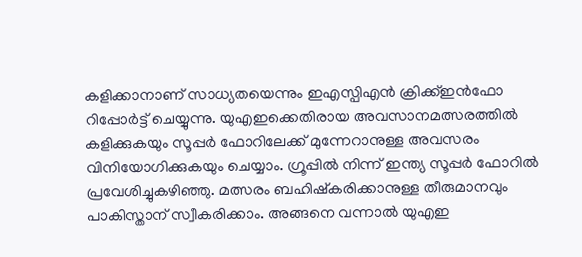കളിക്കാനാണ് സാധ്യതയെന്നും ഇഎസ്പിഎൻ ക്രിക്ക്ഇൻഫോ റിപ്പോർട്ട് ചെയ്യുന്നു. യുഎഇക്കെതിരായ അവസാനമത്സരത്തില്‍ കളിക്കുകയും സൂപ്പര്‍ ഫോറിലേക്ക് മുന്നേറാനുള്ള അവസരം വിനിയോഗിക്കുകയും ചെയ്യാം. ഗ്രൂപ്പില്‍ നിന്ന് ഇന്ത്യ സൂപ്പര്‍ ഫോറില്‍ പ്രവേശിച്ചുകഴിഞ്ഞു. മത്സരം ബഹിഷ്‌കരിക്കാനുള്ള തീരുമാനവും പാകിസ്താന് സ്വീകരിക്കാം. അങ്ങനെ വന്നാല്‍ യുഎഇ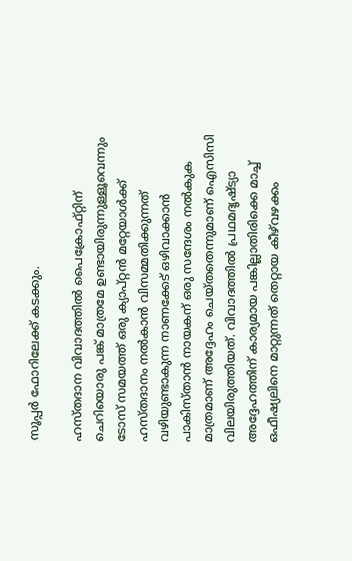സൂപ്പര്‍ ഫോറിലേക്ക് കടക്കും.

ഹസ്തദാന വിവാദത്തിൽ പൈക്രോഫ്റ്റിന് ചെറിയൊരു പങ്ക് മാത്രമേ ഉണ്ടായിരുന്നുള്ളൂവെന്നും ടോസ് സമയത്ത് ഒരു ക്യാപ്റ്റൻ മറ്റേയാൾക്ക് ഹസ്തദാനം നൽകാൻ വിസമ്മതിക്കുന്നത് വഴിയുണ്ടാകുന്ന നാണക്കേട് ഒഴിവാക്കാൻ പാകിസ്താൻ നായകന് ഒരു സന്ദേശം നൽകുക മാത്രമാണ് അദ്ദേഹം ചെയ്തതെന്നുമാണ് ഐസിസി വിലയിരുത്തിയത്. വിവാദത്തിൽ പ്രഥമദൃഷ്ട്യാ അദ്ദേഹത്തിന് കാര്യമായ പങ്കില്ലാതിരിക്കെ മാച്ച് ഒഫീഷ്യലിനെ മാറ്റുന്നത് തെറ്റായ കീഴ്‌വഴക്കം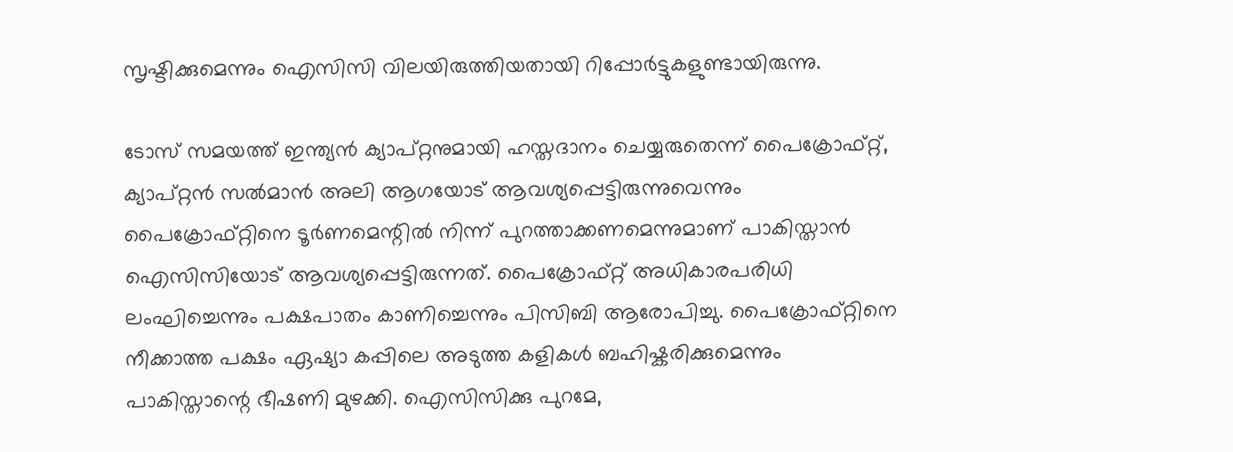സൃഷ്ടിക്കുമെന്നും ഐസിസി വിലയിരുത്തിയതായി റിപ്പോർട്ടുകളുണ്ടായിരുന്നു.

ടോസ് സമയത്ത് ഇന്ത്യൻ ക്യാപ്റ്റനുമായി ഹസ്തദാനം ചെയ്യരുതെന്ന് പൈക്രോഫ്റ്റ്, ക്യാപ്റ്റൻ സൽമാൻ അലി ആഗയോട് ആവശ്യപ്പെട്ടിരുന്നുവെന്നും പൈക്രോഫ്റ്റിനെ ടൂർണമെന്റിൽ നിന്ന് പുറത്താക്കണമെന്നുമാണ് പാകിസ്താൻ ഐസിസിയോട് ആവശ്യപ്പെട്ടിരുന്നത്. പൈക്രോഫ്റ്റ് അധികാരപരിധി ലംഘിച്ചെന്നും പക്ഷപാതം കാണിച്ചെന്നും പിസിബി ആരോപിച്ചു. പൈക്രോഫ്റ്റിനെ നീക്കാത്ത പക്ഷം ഏഷ്യാ കപ്പിലെ അടുത്ത കളികൾ ബഹിഷ്കരിക്കുമെന്നും പാകിസ്താന്റെ ഭീഷണി മുഴക്കി. ഐസിസിക്കു പുറമേ,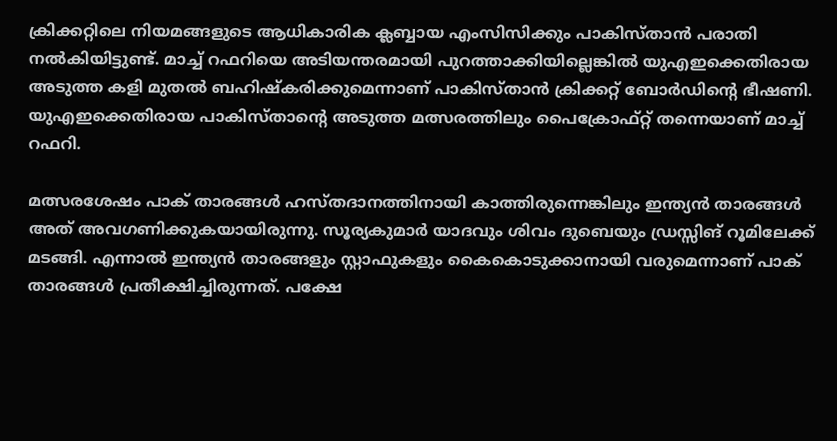ക്രിക്കറ്റിലെ നിയമങ്ങളുടെ ആധികാരിക ക്ലബ്ബായ എംസിസിക്കും പാകിസ്താൻ പരാതി നൽകിയിട്ടുണ്ട്. മാച്ച് റഫറിയെ അടിയന്തരമായി പുറത്താക്കിയില്ലെങ്കിൽ യുഎഇക്കെതിരായ അടുത്ത കളി മുതൽ ബഹിഷ്കരിക്കുമെന്നാണ് പാകിസ്താൻ ക്രിക്കറ്റ് ബോർഡിന്റെ ഭീഷണി. യുഎഇക്കെതിരായ പാകിസ്താന്റെ അടുത്ത മത്സരത്തിലും പൈക്രോഫ്റ്റ് തന്നെയാണ് മാച്ച് റഫറി.

മത്സരശേഷം പാക് താരങ്ങള്‍ ഹസ്തദാനത്തിനായി കാത്തിരുന്നെങ്കിലും ഇന്ത്യന്‍ താരങ്ങള്‍ അത് അവഗണിക്കുകയായിരുന്നു. സൂര്യകുമാര്‍ യാദവും ശിവം ദുബെയും ഡ്രസ്സിങ് റൂമിലേക്ക് മടങ്ങി. എന്നാല്‍ ഇന്ത്യന്‍ താരങ്ങളും സ്റ്റാഫുകളും കൈകൊടുക്കാനായി വരുമെന്നാണ് പാക് താരങ്ങള്‍ പ്രതീക്ഷിച്ചിരുന്നത്. പക്ഷേ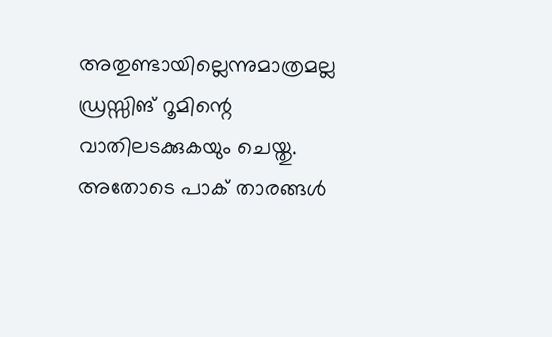അതുണ്ടായില്ലെന്നുമാത്രമല്ല ഡ്രസ്സിങ് റൂമിന്റെ വാതിലടക്കുകയും ചെയ്തു. അതോടെ പാക് താരങ്ങള്‍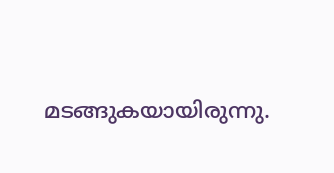മടങ്ങുകയായിരുന്നു.